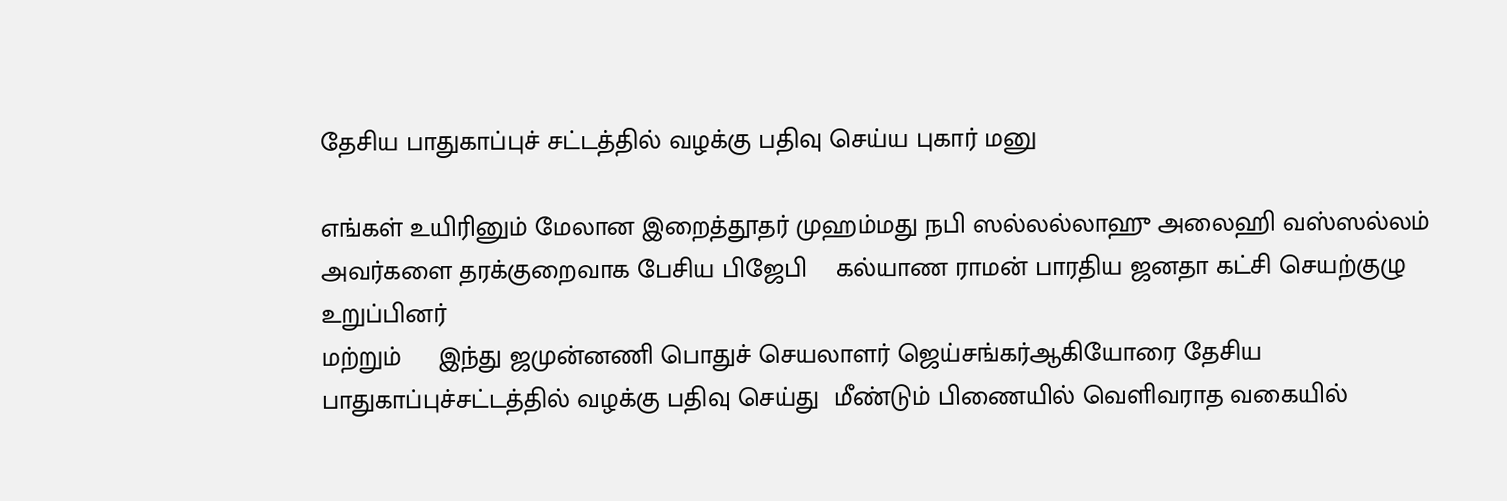தேசிய பாதுகாப்புச் சட்டத்தில் வழக்கு பதிவு செய்ய புகார் மனு

எங்கள் உயிரினும் மேலான இறைத்தூதர் முஹம்மது நபி ஸல்லல்லாஹு அலைஹி வஸ்ஸல்லம்
அவர்களை தரக்குறைவாக பேசிய பிஜேபி    கல்யாண ராமன் பாரதிய ஜனதா கட்சி செயற்குழு உறுப்பினர்
மற்றும்     இந்து ஜமுன்னணி பொதுச் செயலாளர் ஜெய்சங்கர்ஆகியோரை தேசிய பாதுகாப்புச்சட்டத்தில் வழக்கு பதிவு செய்து  மீண்டும் பிணையில் வெளிவராத வகையில்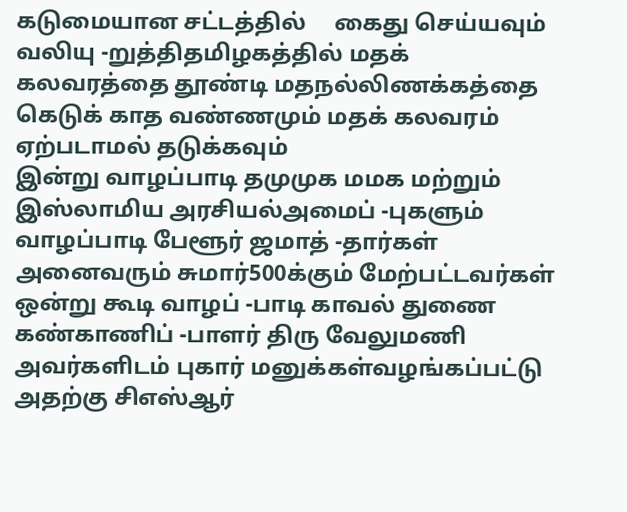கடுமையான சட்டத்தில்     கைது செய்யவும் வலியு -றுத்திதமிழகத்தில் மதக் கலவரத்தை தூண்டி மதநல்லிணக்கத்தை கெடுக் காத வண்ணமும் மதக் கலவரம் ஏற்படாமல் தடுக்கவும்
இன்று வாழப்பாடி தமுமுக மமக மற்றும் இஸ்லாமிய அரசியல்அமைப் -புகளும் வாழப்பாடி பேளூர் ஜமாத் -தார்கள் அனைவரும் சுமார்500க்கும் மேற்பட்டவர்கள் ஒன்று கூடி வாழப் -பாடி காவல் துணை கண்காணிப் -பாளர் திரு வேலுமணி அவர்களிடம் புகார் மனுக்கள்வழங்கப்பட்டு அதற்கு சிஎஸ்ஆர்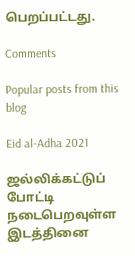பெறப்பட்டது.

Comments

Popular posts from this blog

Eid al-Adha 2021

ஜல்லிக்கட்டுப் போட்டி நடைபெறவுள்ள இடத்தினை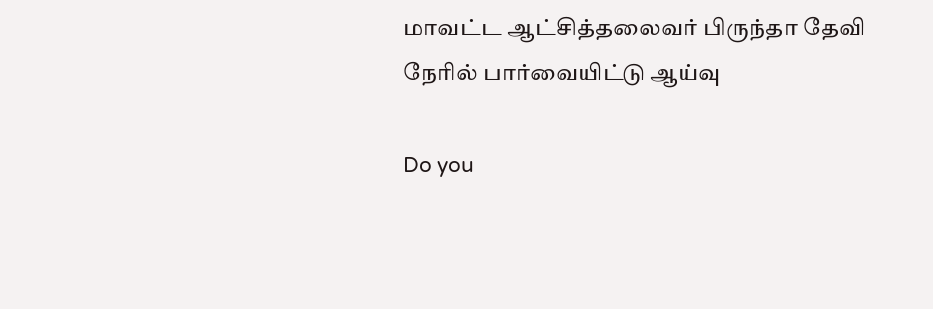மாவட்ட ஆட்சித்தலைவர் பிருந்தா தேவி நேரில் பார்வையிட்டு ஆய்வு

Do you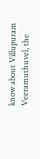know about Villupuram Veeramuthuvel, the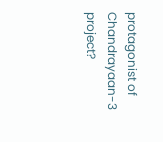protagonist of Chandrayaan-3 project?